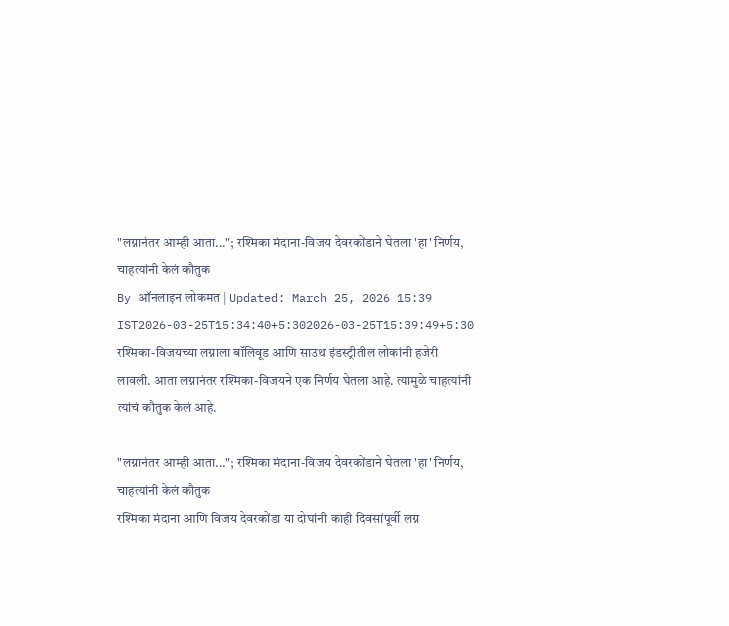"लग्नानंतर आम्ही आता..."; रश्मिका मंदाना-विजय देवरकोंडाने घेतला 'हा' निर्णय, चाहत्यांनी केलं कौतुक
By ऑनलाइन लोकमत | Updated: March 25, 2026 15:39 IST2026-03-25T15:34:40+5:302026-03-25T15:39:49+5:30
रश्मिका-विजयच्या लग्नाला बॉलिवूड आणि साउथ इंडस्ट्रीतील लोकांनी हजेरी लावली. आता लग्नानंतर रश्मिका-विजयने एक निर्णय घेतला आहे. त्यामुळे चाहत्यांनी त्यांचं कौतुक केलं आहे.

"लग्नानंतर आम्ही आता..."; रश्मिका मंदाना-विजय देवरकोंडाने घेतला 'हा' निर्णय, चाहत्यांनी केलं कौतुक
रश्मिका मंदाना आणि विजय देवरकोंडा या दोघांनी काही दिवसांपूर्वी लग्न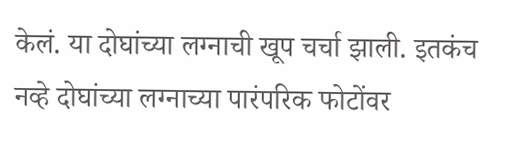केलं. या दोघांच्या लग्नाची खूप चर्चा झाली. इतकंच नव्हे दोघांच्या लग्नाच्या पारंपरिक फोटोंवर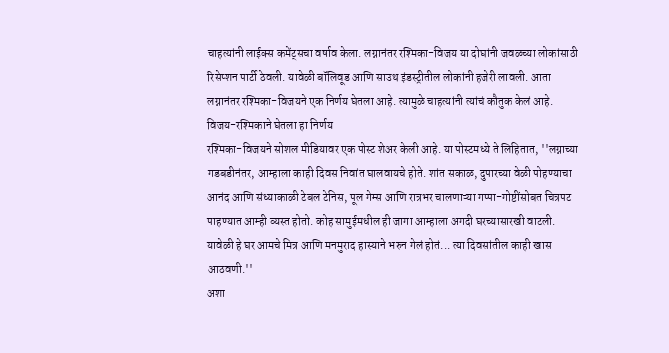चाहत्यांनी लाईक्स कमेंट्सचा वर्षाव केला. लग्नानंतर रश्मिका-विजय या दोघांनी जवळच्या लोकांसाठी रिसेप्शन पार्टी ठेवली. यावेळी बॉलिवूड आणि साउथ इंडस्ट्रीतील लोकांनी हजेरी लावली. आता लग्नानंतर रश्मिका-विजयने एक निर्णय घेतला आहे. त्यामुळे चाहत्यांनी त्यांचं कौतुक केलं आहे.
विजय-रश्मिकाने घेतला हा निर्णय
रश्मिका-विजयने सोशल मीडियावर एक पोस्ट शेअर केली आहे. या पोस्टमध्ये ते लिहितात, ''लग्नाच्या गडबडीनंतर, आम्हाला काही दिवस निवांत घालवायचे होते. शांत सकाळ, दुपारच्या वेळी पोहण्याचा आनंद आणि संध्याकाळी टेबल टेनिस, पूल गेम्स आणि रात्रभर चालणाऱ्या गप्पा-गोष्टींसोबत चित्रपट पाहण्यात आम्ही व्यस्त होतो. कोह सामुईमधील ही जागा आम्हाला अगदी घरच्यासारखी वाटली. यावेळी हे घर आमचे मित्र आणि मनमुराद हास्याने भरुन गेलं होतं... त्या दिवसांतील काही खास आठवणी.''
अशा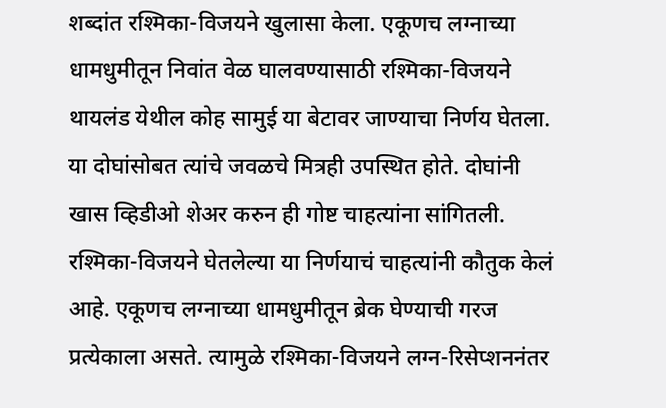शब्दांत रश्मिका-विजयने खुलासा केला. एकूणच लग्नाच्या धामधुमीतून निवांत वेळ घालवण्यासाठी रश्मिका-विजयने थायलंड येथील कोह सामुई या बेटावर जाण्याचा निर्णय घेतला. या दोघांसोबत त्यांचे जवळचे मित्रही उपस्थित होते. दोघांनी खास व्हिडीओ शेअर करुन ही गोष्ट चाहत्यांना सांगितली. रश्मिका-विजयने घेतलेल्या या निर्णयाचं चाहत्यांनी कौतुक केलं आहे. एकूणच लग्नाच्या धामधुमीतून ब्रेक घेण्याची गरज प्रत्येकाला असते. त्यामुळे रश्मिका-विजयने लग्न-रिसेप्शननंतर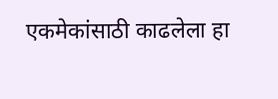एकमेकांसाठी काढलेला हा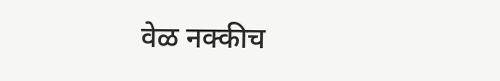वेळ नक्कीच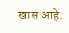खास आहे.